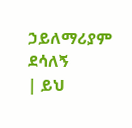ኃይለማሪያም ደሳለኝ
| ይህ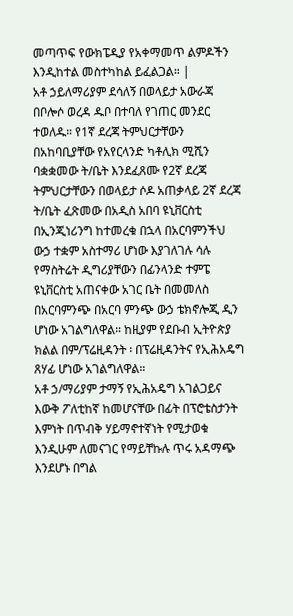መጣጥፍ የውክፔዲያ የአቀማመጥ ልምዶችን እንዲከተል መስተካከል ይፈልጋል። |
አቶ ኃይለማሪያም ደሳለኝ በወላይታ አውራጃ በቦሎሶ ወረዳ ዱቦ በተባለ የገጠር መንደር ተወለዱ። የ1ኛ ደረጃ ትምህርታቸውን በአከባቢያቸው የአየርላንድ ካቶሊክ ሚሺን ባቋቋመው ት/ቤት እንደፈጸሙ የ2ኛ ደረጃ ትምህርታቸውን በወላይታ ሶዶ አጠቃላይ 2ኛ ደረጃ ት/ቤት ፈጽመው በአዲስ አበባ ዩኒቨርስቲ በኢንጂነሪንግ ከተመረቁ በኋላ በአርባምንችህ ውኃ ተቋም አስተማሪ ሆነው እያገለገሉ ሳሉ የማስትሬት ዲግሪያቸውን በፊንላንድ ተምፔ ዩኒቨርስቲ አጠናቀው አገር ቤት በመመለስ በአርባምንጭ በአርባ ምንጭ ውኃ ቴክኖሎጂ ዲን ሆነው አገልግለዋል። ከዚያም የደቡብ ኢትዮጵያ ክልል በም/ፕሬዚዳንት ፡ በፕሬዚዳንትና የኢሕአዴግ ጸሃፊ ሆነው አገልግለዋል።
አቶ ኃ/ማሪያም ታማኝ የኢሕአዴግ አገልጋይና እውቅ ፖለቲከኛ ከመሆናቸው በፊት በፕሮቴስታንት እምነት በጥብቅ ሃይማኖተኛነት የሚታወቁ እንዲሁም ለመናገር የማይቸኩሉ ጥሩ አዳማጭ እንደሆኑ በግል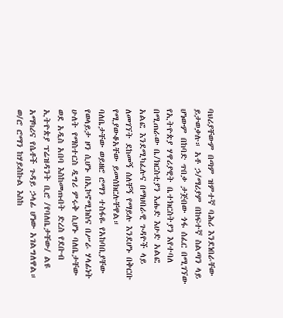ባህሪያቸውም በጣም ዝምተኛ ባሕሪ እንደነበራቸው ይታወቃሉ። አቶ ኃ/ማሪያም በከፍተኛ ስልጣን ላይ ሆነውም በከባድ ጥበቃ ታጅበው ጎፋ ሰፈር በሚገኘው የኢትዮጵያ ሃዋሪያዊት ቤተክርስትያን እየተባለ በሚጠራው ቤ/ክርስቲያን እሑድ እሁድ አልፎ አልፎ እንደሚካፈሉና በማህበራዊ ጉዳዮች ላይ ለመገኘት ደከመኝ ሰለቸኝ የማይሉ እንደሆኑ በቅርቡ የሚያውቆአቸው ይመሰክርሉቸዋል።
ባለቤታቸው ወይዘሮ ሮማን ተስፋዬ የአከባቢያቸው የወላይታ ዞን ሲሆኑ በኢኮኖሚክስና በሥራ ሃላፊነት ሁለት የማስተርስ ዲግሪ ምሩቅ ሲሆኑ ባለቤታቸው ወደ አዲስ አበባ እስከመጡበት ድረስ የደቡብ ኢትዮጵያ ፕሬዝዳንት ቢሮ /የባለቤታቸው/ ልዩ አማካሪና የሴቶች ጉዳይ ኃላፊ ሆነው አገልግለዋል። ወ/ሮ ሮማን ከሃይስኩል እስከ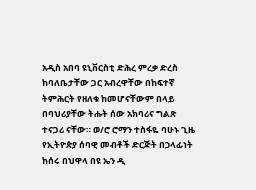አዲስ አበባ ዩኒቨርስቲ ድሕረ ምረቃ ድረስ ከባለቤታቸው ጋር አብረዋቸው በከፍተኛ ትምሕርት የዘለቁ ከመሆናቸውም በላይ በባህሪያቸው ትሑት ሰው አክባሪና ግልጽ ተናጋሪ ናቸው። ወ/ሮ ሮማን ተስፋዬ ባሁኑ ጊዜ የኢትዮጵያ ሰባዊ መብቶች ድርጅት በኃላፊነት ከሰሩ በህዋላ በዩ ኤን ዲ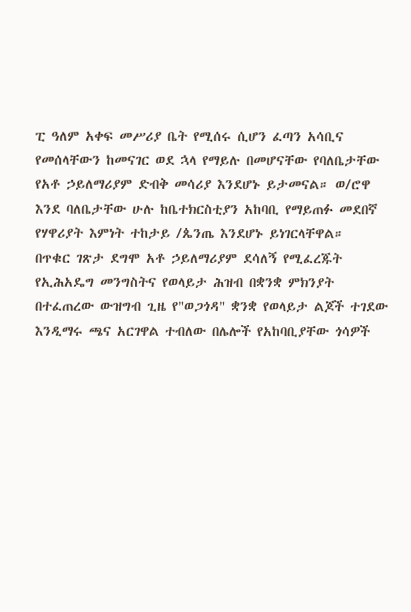ፒ ዓለም አቀፍ መሥሪያ ቤት የሚሰሩ ሲሆን ፈጣን አሳቢና የመሰላቸውን ከመናገር ወደ ኋላ የማይሉ በመሆናቸው የባለቤታቸው የአቶ ኃይለማሪያም ድብቅ መሳሪያ እንደሆኑ ይታመናል። ወ/ሮዋ እንደ ባለቤታቸው ሁሉ ከቤተክርስቲያን አከባቢ የማይጠፉ መደበኛ የሃዋሪያት እምነት ተከታይ /ጴንጤ እንደሆኑ ይነገርላቸዋል።
በጥቁር ገጽታ ደግሞ አቶ ኃይለማሪያም ደሳለኝ የሚፈረጁት የኢሕአዴግ መንግስትና የወላይታ ሕዝብ በቋንቋ ምክንያት በተፈጠረው ውዝግብ ጊዜ የ"ወጋጎዳ" ቋንቋ የወላይታ ልጆች ተገደው እንዲማሩ ጫና አርገዋል ተብለው በሌሎች የአከባቢያቸው ጎሳዎች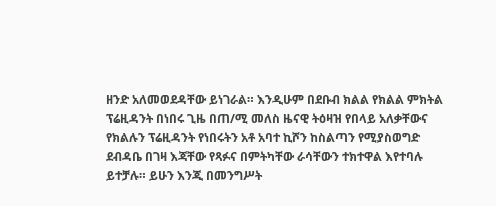ዘንድ አለመወደዳቸው ይነገራል። እንዲሁም በደቡብ ክልል የክልል ምክትል ፕሬዚዳንት በነበሩ ጊዜ በጠ/ሚ መለስ ዜናዊ ትዕዛዝ የበላይ አለቃቸውና የክልሉን ፕሬዚዳንት የነበሩትን አቶ አባተ ኪሾን ከስልጣን የሚያስወግድ ደብዳቤ በገዛ እጃቸው የጻፉና በምትካቸው ራሳቸውን ተክተዋል እየተባሉ ይተቻሉ። ይሁን እንጂ በመንግሥት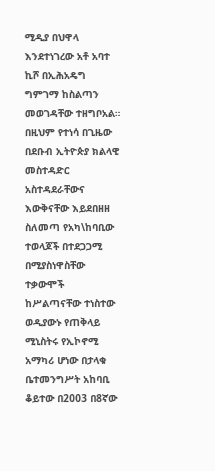ሚዲያ በህዋላ እንደተነገረው አቶ አባተ ኪሾ በኢሕአዴግ ግምገማ ከስልጣን መወገዳቸው ተዘግቦአል።
በዚህም የተነሳ በጊዜው በደቡብ ኢትዮጵያ ክልላዊ መስተዳድር አስተዳደራቸውና እውቅናቸው እይደበዘዘ ስለመጣ የአካ\ከባቢው ተወላጆች በተደጋጋሚ በሚያስነዋስቸው ተቃውሞች ከሥልጣናቸው ተነስተው ወዲያውኑ የጠቅላይ ሚኒስትሩ የኢኮኖሚ አማካሪ ሆነው በታላቁ ቤተመንግሥት አከባቢ ቆይተው በ2003 በ8ኛው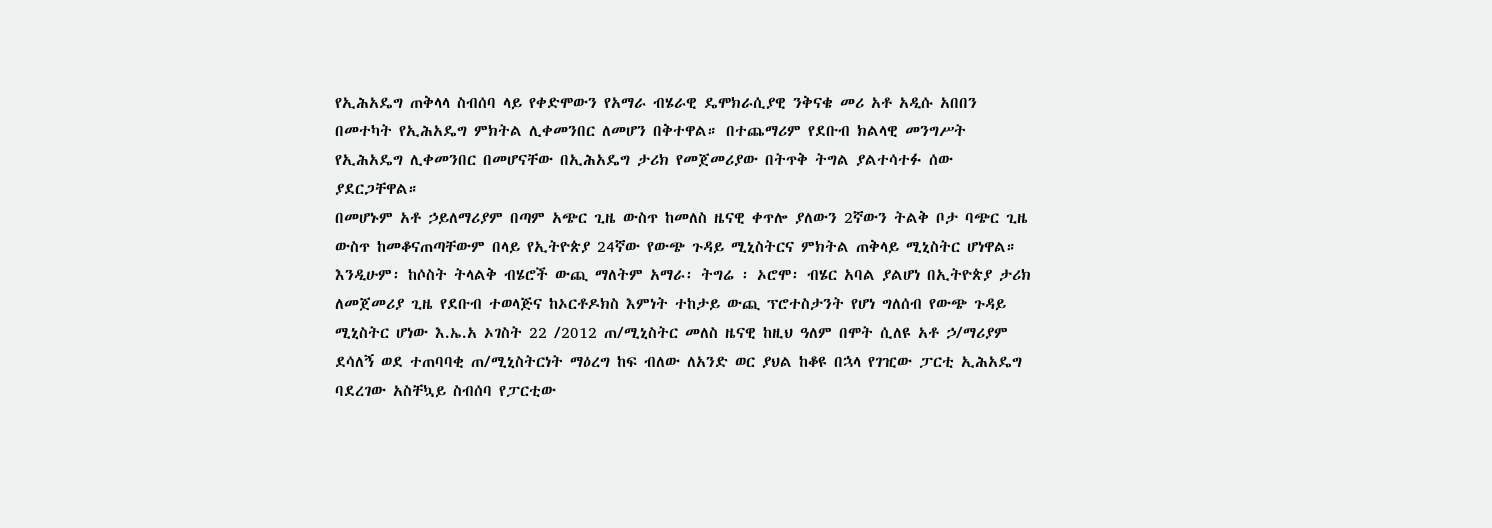የኢሕአዴግ ጠቅላላ ስብሰባ ላይ የቀድሞውን የአማራ ብሄራዊ ዴሞክራሲያዊ ንቅናቄ መሪ አቶ አዲሱ አበበን በመተካት የኢሕአዴግ ምክትል ሊቀመንበር ለመሆን በቅተዋል። በተጨማሪም የደቡብ ክልላዊ መንግሥት የኢሕአዴግ ሊቀመንበር በመሆናቸው በኢሕአዴግ ታሪክ የመጀመሪያው በትጥቅ ትግል ያልተሳተፉ ሰው ያደርጋቸዋል።
በመሆኑም አቶ ኃይለማሪያም በጣም አጭር ጊዜ ውስጥ ከመለስ ዜናዊ ቀጥሎ ያለውን 2ኛውን ትልቅ ቦታ ባጭር ጊዜ ውስጥ ከመቆናጠጣቸውም በላይ የኢትዮጵያ 24ኛው የውጭ ጉዳይ ሚኒስትርና ምክትል ጠቅላይ ሚኒስትር ሆነዋል።
እንዲሁም፡ ከሶስት ትላልቅ ብሄሮች ውጪ ማለትም አማራ፡ ትግሬ ፡ ኦሮሞ፡ ብሄር አባል ያልሆነ በኢትዮጵያ ታሪክ ለመጀመሪያ ጊዜ የደቡብ ተወላጅና ከኦርቶዶክስ እምነት ተከታይ ውጪ ፕሮተስታንት የሆነ ግለሰብ የውጭ ጉዳይ ሚኒስትር ሆነው እ.ኤ.አ ኦገስት 22 /2012 ጠ/ሚኒስትር መለስ ዜናዊ ከዚህ ዓለም በሞት ሲለዩ አቶ ኃ/ማሪያም ደሳለኝ ወደ ተጠባባቂ ጠ/ሚኒስትርነት ማዕረግ ከፍ ብለው ለአንድ ወር ያህል ከቆዩ በኋላ የገዢው ፓርቲ ኢሕአዴግ ባደረገው አስቸኳይ ስብሰባ የፓርቲው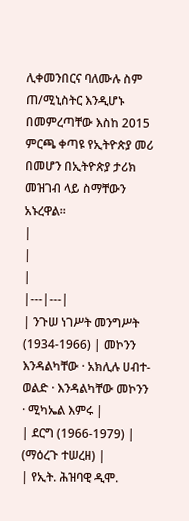ሊቀመንበርና ባለሙሉ ስም ጠ/ሚኒስትር እንዲሆኑ በመምረጣቸው እስከ 2015 ምርጫ ቀጣዩ የኢትዮጵያ መሪ በመሆን በኢትዮጵያ ታሪክ መዝገብ ላይ ስማቸውን አኑረዋል።
|
|
|
|---|---|
| ንጉሠ ነገሥት መንግሥት (1934-1966) | መኮንን እንዳልካቸው · አክሊሉ ሀብተ-ወልድ · እንዳልካቸው መኮንን · ሚካኤል እምሩ |
| ደርግ (1966-1979) | (ማዕረጉ ተሠረዘ) |
| የኢት. ሕዝባዊ ዲሞ.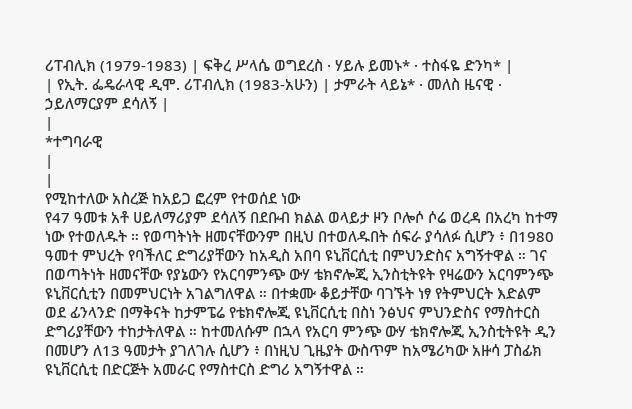ሪፐብሊክ (1979-1983) | ፍቅረ ሥላሴ ወግደረስ · ሃይሉ ይመኑ* · ተስፋዬ ድንካ* |
| የኢት. ፌዴራላዊ ዲሞ. ሪፐብሊክ (1983-አሁን) | ታምራት ላይኔ* · መለስ ዜናዊ · ኃይለማርያም ደሳለኝ |
|
*ተግባራዊ
|
|
የሚከተለው አስረጅ ከአይጋ ፎረም የተወሰደ ነው
የ47 ዓመቱ አቶ ሀይለማሪያም ደሳለኝ በደቡብ ክልል ወላይታ ዞን ቦሎሶ ሶሬ ወረዳ በአረካ ከተማ ነው የተወለዱት ። የወጣትነት ዘመናቸውንም በዚህ በተወለዱበት ሰፍራ ያሳለፉ ሲሆን ፥ በ1980 ዓመተ ምህረት የባችለር ድግሪያቸውን ከአዲስ አበባ ዩኒቨርሲቲ በምህንድስና አግኝተዋል ። ገና በወጣትነት ዘመናቸው የያኔውን የአርባምንጭ ውሃ ቴክኖሎጂ ኢንስቲትዩት የዛሬውን አርባምንጭ ዩኒቨርሲቲን በመምህርነት አገልግለዋል ። በተቋሙ ቆይታቸው ባገኙት ነፃ የትምህርት እድልም ወደ ፊንላንድ በማቅናት ከታምፔሬ የቴክኖሎጂ ዩኒቨርሲቲ በስነ ንፅህና ምህንድስና የማስተርስ ድግሪያቸውን ተከታትለዋል ። ከተመለሱም በኋላ የአርባ ምንጭ ውሃ ቴክኖሎጂ ኢንስቲትዩት ዲን በመሆን ለ13 ዓመታት ያገለገሉ ሲሆን ፥ በነዚህ ጊዜያት ውስጥም ከአሜሪካው አዙሳ ፓስፊክ ዩኒቨርሲቲ በድርጅት አመራር የማስተርስ ድግሪ አግኝተዋል ።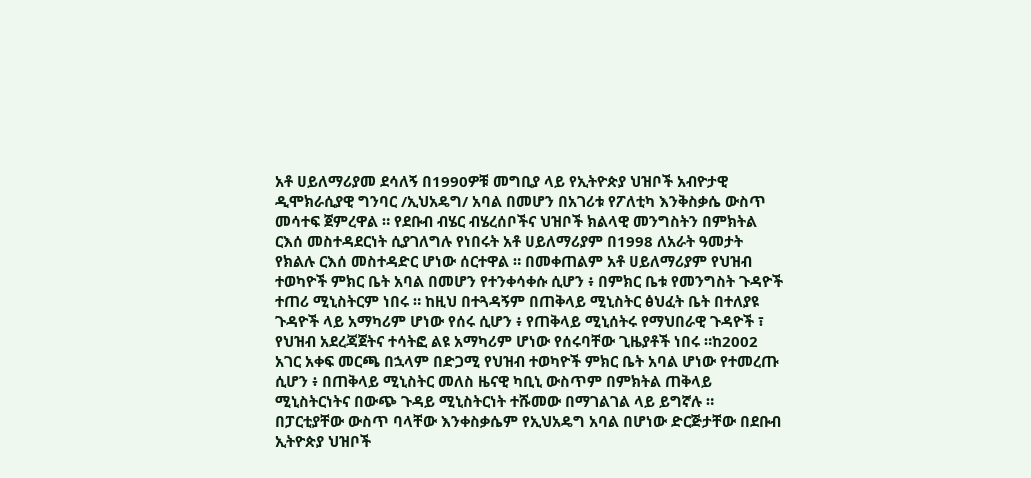አቶ ሀይለማሪያመ ደሳለኝ በ1990ዎቹ መግቢያ ላይ የኢትዮጵያ ህዝቦች አብዮታዊ ዲሞክራሲያዊ ግንባር /ኢህአዴግ/ አባል በመሆን በአገሪቱ የፖለቲካ እንቅስቃሴ ውስጥ መሳተፍ ጀምረዋል ። የደቡብ ብሄር ብሄረሰቦችና ህዝቦች ክልላዊ መንግስትን በምክትል ርእሰ መስተዳደርነት ሲያገለግሉ የነበሩት አቶ ሀይለማሪያም በ1998 ለአራት ዓመታት የክልሉ ርእሰ መስተዳድር ሆነው ሰርተዋል ። በመቀጠልም አቶ ሀይለማሪያም የህዝብ ተወካዮች ምክር ቤት አባል በመሆን የተንቀሳቀሱ ሲሆን ፥ በምክር ቤቱ የመንግስት ጉዳዮች ተጠሪ ሚኒስትርም ነበሩ ። ከዚህ በተጓዳኝም በጠቅላይ ሚኒስትር ፅህፈት ቤት በተለያዩ ጉዳዮች ላይ አማካሪም ሆነው የሰሩ ሲሆን ፥ የጠቅላይ ሚኒሰትሩ የማህበራዊ ጉዳዮች ፣ የህዝብ አደረጃጀትና ተሳትፎ ልዩ አማካሪም ሆነው የሰሩባቸው ጊዜያቶች ነበሩ ።ከ2002 አገር አቀፍ መርጫ በኋላም በድጋሚ የህዝብ ተወካዮች ምክር ቤት አባል ሆነው የተመረጡ ሲሆን ፥ በጠቅላይ ሚኒስትር መለስ ዜናዊ ካቢኒ ውስጥም በምክትል ጠቅላይ ሚኒስትርነትና በውጭ ጉዳይ ሚኒስትርነት ተሹመው በማገልገል ላይ ይግኛሉ ። በፓርቲያቸው ውስጥ ባላቸው እንቀስቃሴም የኢህአዴግ አባል በሆነው ድርጅታቸው በደቡብ ኢትዮጵያ ህዝቦች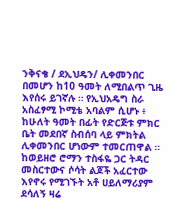ንቅናቄ / ደኢህዴን/ ሊቀመንበር በመሆን ከ10 ዓመት ለሚበልጥ ጊዜ እየሰሩ ይገኛሉ ። የኢህአዴግ ስራ አስፈፃሚ ኮሚቴ አባልም ሲሆኑ ፥ ከሁለት ዓመት በፊት የድርጅቱ ምክር ቤት መደበኛ ስብሰባ ላይ ምክትል ሊቀመንበር ሆነውም ተመርጠዋል ። ከወይዘሮ ሮማን ተስፋዬ ጋር ትዳር መስርተውና ሶሳት ልጆች አፈርተው እየኖሩ የሚገኙት አቶ ሀይለማሪያም ደሳለኝ ዛሬ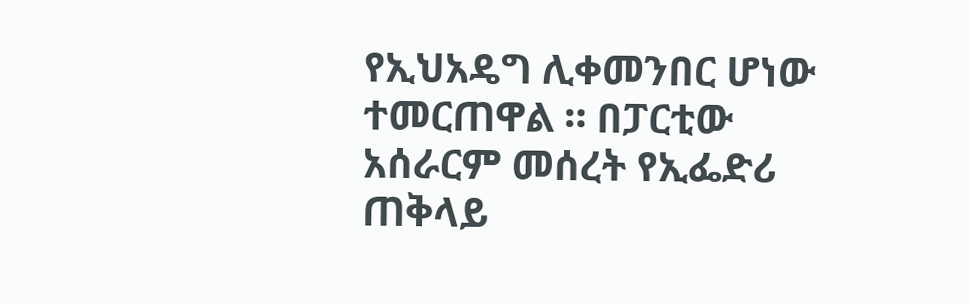የኢህአዴግ ሊቀመንበር ሆነው ተመርጠዋል ። በፓርቲው አሰራርም መሰረት የኢፌድሪ ጠቅላይ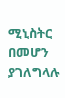ሚኒስትር በመሆን ያገለግላሉ